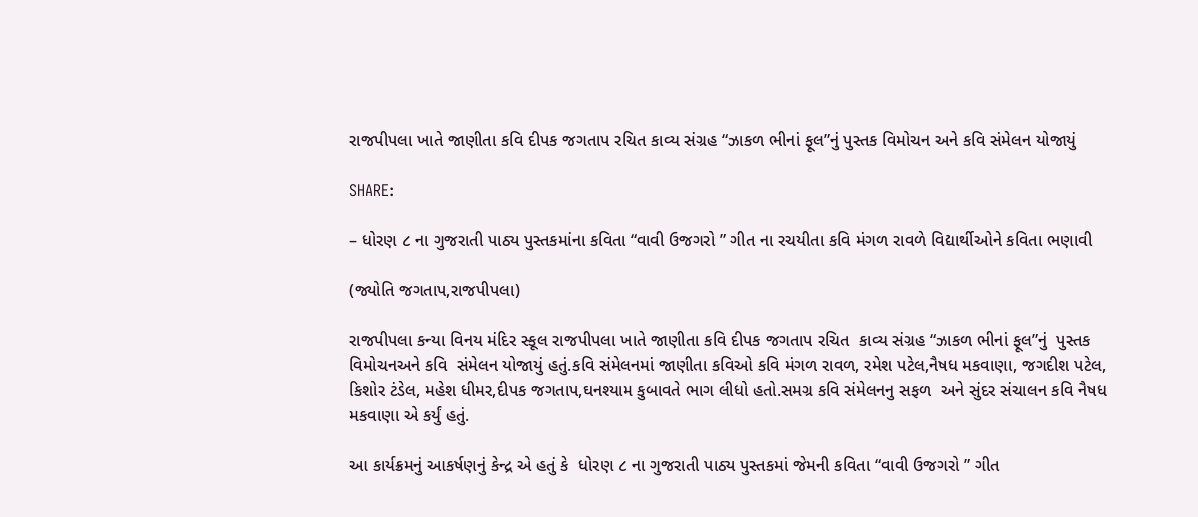રાજપીપલા ખાતે જાણીતા કવિ દીપક જગતાપ રચિત કાવ્ય સંગ્રહ “ઝાકળ ભીનાં ફૂલ”નું પુસ્તક વિમોચન અને કવિ સંમેલન યોજાયું

SHARE:

– ધોરણ ૮ ના ગુજરાતી પાઠ્ય પુસ્તકમાંના કવિતા “વાવી ઉજગરો ” ગીત ના રચયીતા કવિ મંગળ રાવળે વિદ્યાર્થીઓને કવિતા ભણાવી

(જ્યોતિ જગતાપ,રાજપીપલા)

રાજપીપલા કન્યા વિનય મંદિર સ્કૂલ રાજપીપલા ખાતે જાણીતા કવિ દીપક જગતાપ રચિત  કાવ્ય સંગ્રહ “ઝાકળ ભીનાં ફૂલ”નું  પુસ્તક વિમોચનઅને કવિ  સંમેલન યોજાયું હતું.કવિ સંમેલનમાં જાણીતા કવિઓ કવિ મંગળ રાવળ, રમેશ પટેલ,નૈષધ મકવાણા, જગદીશ પટેલ, કિશોર ટંડેલ, મહેશ ધીમર,દીપક જગતાપ,ઘનશ્યામ કુબાવતે ભાગ લીધો હતો.સમગ્ર કવિ સંમેલનનુ સફળ  અને સુંદર સંચાલન કવિ નૈષધ મકવાણા એ કર્યું હતું.

આ કાર્યક્રમનું આકર્ષણનું કેન્દ્ર એ હતું કે  ધોરણ ૮ ના ગુજરાતી પાઠ્ય પુસ્તકમાં જેમની કવિતા “વાવી ઉજગરો ” ગીત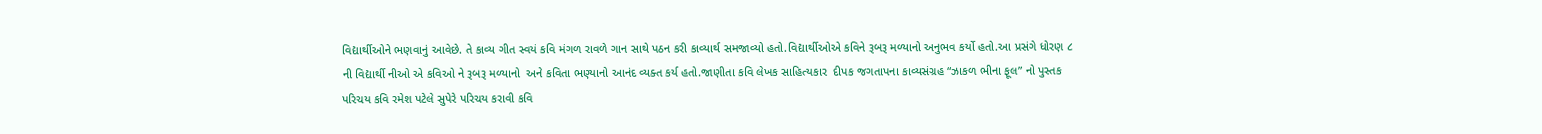વિદ્યાર્થીઓને ભણવાનું આવેછે. તે કાવ્ય ગીત સ્વયં કવિ મંગળ રાવળે ગાન સાથે પઠન કરી કાવ્યાર્થ સમજાવ્યો હતો.વિદ્યાર્થીઓએ કવિને રૂબરૂ મળ્યાનો અનુભવ કર્યો હતો.આ પ્રસંગે ધોરણ ૮ ની વિદ્યાર્થી નીઓ એ કવિઓ ને રૂબરૂ મળ્યાનો  અને કવિતા ભણ્યાનો આનંદ વ્યક્ત કર્ય હતો.જાણીતા કવિ લેખક સાહિત્યકાર  દીપક જગતાપના કાવ્યસંગ્રહ “ઝાકળ ભીના ફૂલ” નો પુસ્તક પરિચય કવિ રમેશ પટેલે સુપેરે પરિચય કરાવી કવિ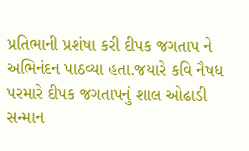પ્રતિભાની પ્રશંષા કરી દીપક જગતાપ ને અભિનંદન પાઠવ્યા હતા.જયારે કવિ નૈષધ પરમારે દીપક જગતાપનું શાલ ઓઢાડી સન્માન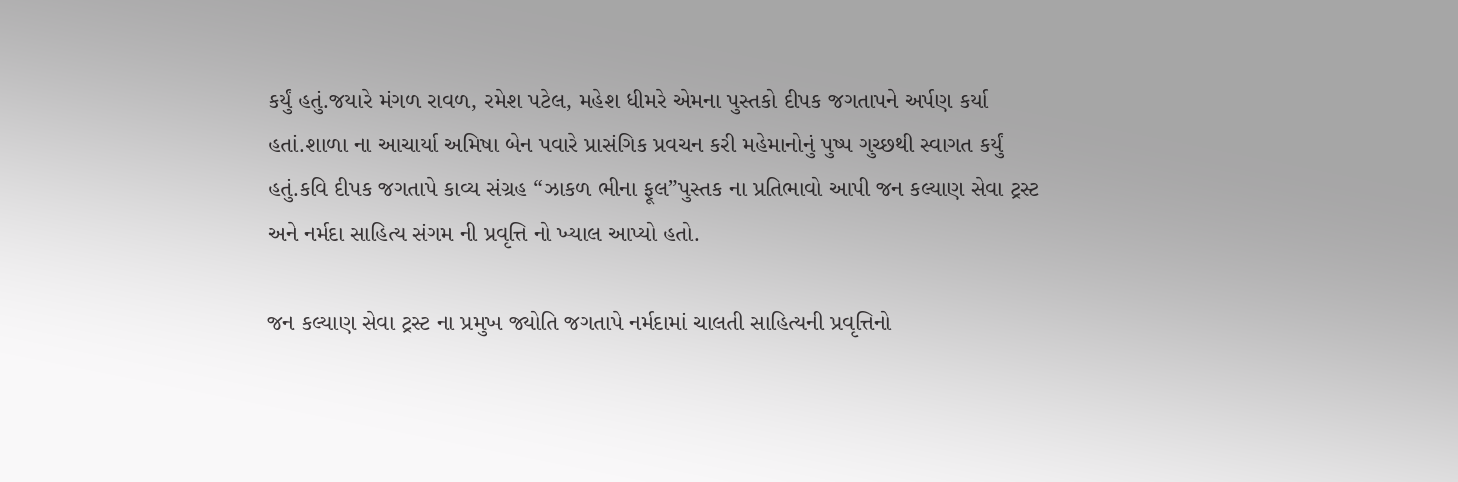કર્યું હતું.જયારે મંગળ રાવળ, રમેશ પટેલ, મહેશ ધીમરે એમના પુસ્તકો દીપક જગતાપને અર્પણ કર્યા હતાં.શાળા ના આચાર્યા અમિષા બેન પવારે પ્રાસંગિક પ્રવચન કરી મહેમાનોનું પુષ્પ ગુચ્છથી સ્વાગત કર્યું હતું.કવિ દીપક જગતાપે કાવ્ય સંગ્રહ “ઝાકળ ભીના ફૂલ”પુસ્તક ના પ્રતિભાવો આપી જન કલ્યાણ સેવા ટ્રસ્ટ અને નર્મદા સાહિત્ય સંગમ ની પ્રવૃત્તિ નો ખ્યાલ આપ્યો હતો.

જન કલ્યાણ સેવા ટ્રસ્ટ ના પ્રમુખ જ્યોતિ જગતાપે નર્મદામાં ચાલતી સાહિત્યની પ્રવૃત્તિનો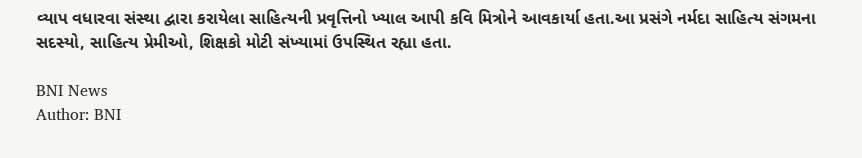વ્યાપ વધારવા સંસ્થા દ્વારા કરાયેલા સાહિત્યની પ્રવૃત્તિનો ખ્યાલ આપી કવિ મિત્રોને આવકાર્યા હતા.આ પ્રસંગે નર્મદા સાહિત્ય સંગમના સદસ્યો, સાહિત્ય પ્રેમીઓ, શિક્ષકો મોટી સંખ્યામાં ઉપસ્થિત રહ્યા હતા.

BNI News
Author: BNI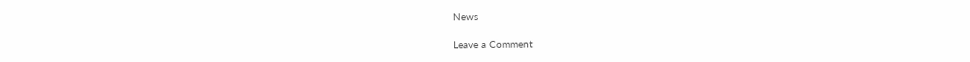News

Leave a Comment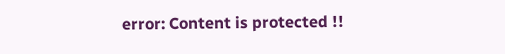error: Content is protected !!